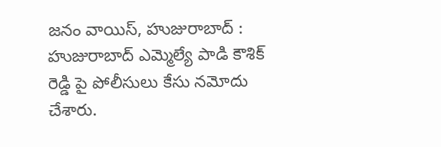జనం వాయిస్, హుజురాబాద్ :
హుజురాబాద్ ఎమ్మెల్యే పాడి కౌశిక్ రెడ్డి పై పోలీసులు కేసు నమోదు చేశారు.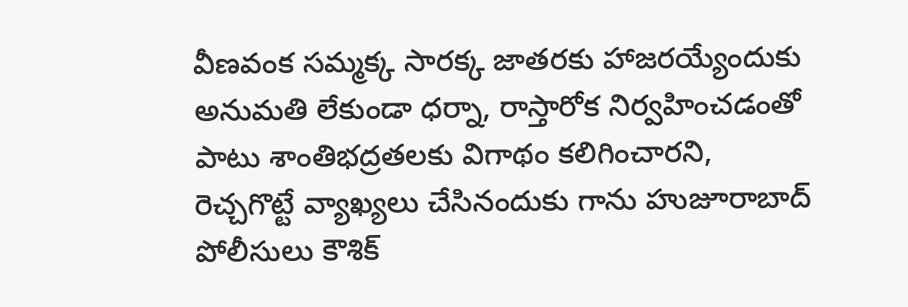వీణవంక సమ్మక్క సారక్క జాతరకు హాజరయ్యేందుకు అనుమతి లేకుండా ధర్నా, రాస్తారోక నిర్వహించడంతో పాటు శాంతిభద్రతలకు విగాథం కలిగించారని, రెచ్చగొట్టే వ్యాఖ్యలు చేసినందుకు గాను హుజూరాబాద్ పోలీసులు కౌశిక్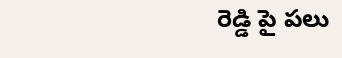రెడ్డి పై పలు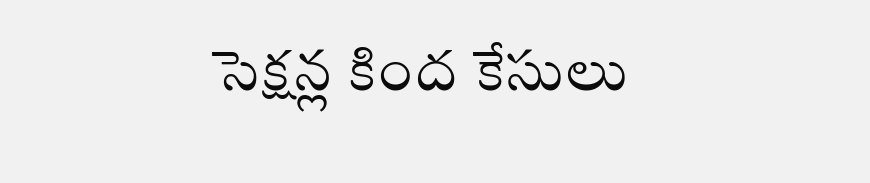సెక్షన్ల కింద కేసులు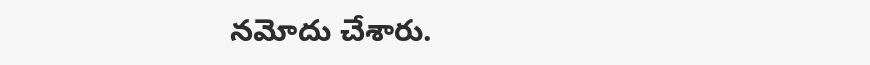నమోదు చేశారు.